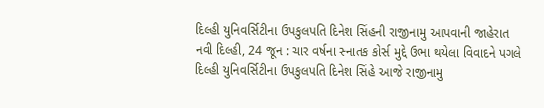દિલ્હી યુનિવર્સિટીના ઉપકુલપતિ દિનેશ સિંહની રાજીનામુ આપવાની જાહેરાત
નવી દિલ્હી, 24 જૂન : ચાર વર્ષના સ્નાતક કોર્સ મુદ્દે ઉભા થયેલા વિવાદને પગલે દિલ્હી યુનિવર્સિટીના ઉપકુલપતિ દિનેશ સિંહે આજે રાજીનામુ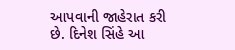આપવાની જાહેરાત કરી છે. દિનેશ સિંહે આ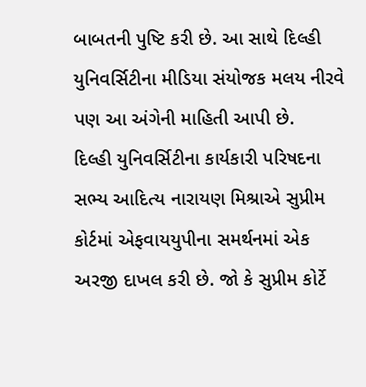બાબતની પુષ્ટિ કરી છે. આ સાથે દિલ્હી યુનિવર્સિટીના મીડિયા સંયોજક મલય નીરવે પણ આ અંગેની માહિતી આપી છે.
દિલ્હી યુનિવર્સિટીના કાર્યકારી પરિષદના સભ્ય આદિત્ય નારાયણ મિશ્રાએ સુપ્રીમ કોર્ટમાં એફવાયયુપીના સમર્થનમાં એક અરજી દાખલ કરી છે. જો કે સુપ્રીમ કોર્ટે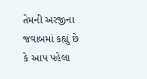તેમની અરજીના જવાબમાં કહ્યું છે કે આપ પહેલા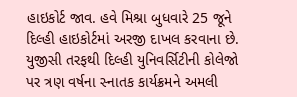હાઇકોર્ટ જાવ. હવે મિશ્રા બુધવારે 25 જૂને દિલ્હી હાઇકોર્ટમાં અરજી દાખલ કરવાના છે.
યુજીસી તરફથી દિલ્હી યુનિવર્સિટીની કોલેજો પર ત્રણ વર્ષના સ્નાતક કાર્યક્રમને અમલી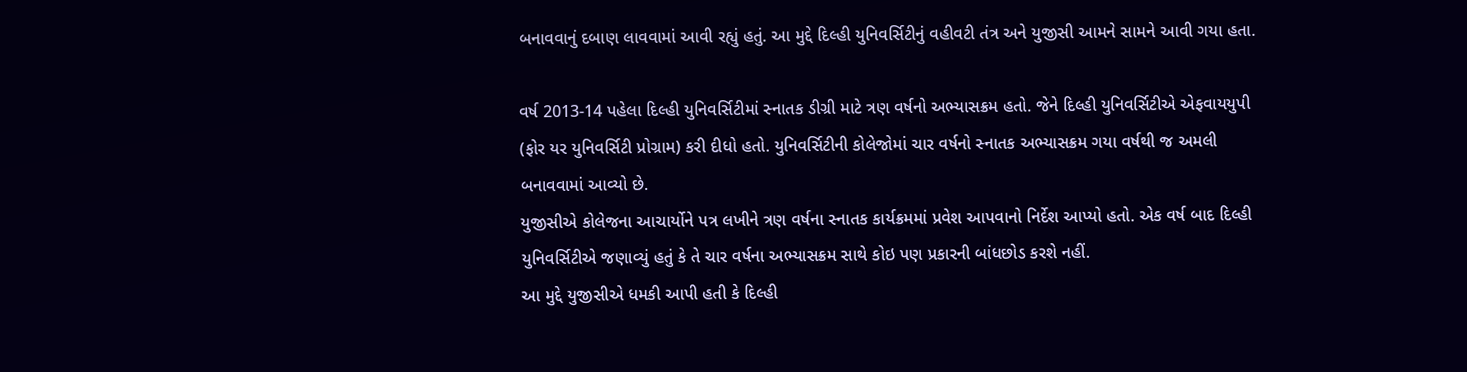બનાવવાનું દબાણ લાવવામાં આવી રહ્યું હતું. આ મુદ્દે દિલ્હી યુનિવર્સિટીનું વહીવટી તંત્ર અને યુજીસી આમને સામને આવી ગયા હતા.

વર્ષ 2013-14 પહેલા દિલ્હી યુનિવર્સિટીમાં સ્નાતક ડીગ્રી માટે ત્રણ વર્ષનો અભ્યાસક્રમ હતો. જેને દિલ્હી યુનિવર્સિટીએ એફવાયયુપી (ફોર યર યુનિવર્સિટી પ્રોગ્રામ) કરી દીધો હતો. યુનિવર્સિટીની કોલેજોમાં ચાર વર્ષનો સ્નાતક અભ્યાસક્રમ ગયા વર્ષથી જ અમલી બનાવવામાં આવ્યો છે.
યુજીસીએ કોલેજના આચાર્યોને પત્ર લખીને ત્રણ વર્ષના સ્નાતક કાર્યક્રમમાં પ્રવેશ આપવાનો નિર્દેશ આપ્યો હતો. એક વર્ષ બાદ દિલ્હી યુનિવર્સિટીએ જણાવ્યું હતું કે તે ચાર વર્ષના અભ્યાસક્રમ સાથે કોઇ પણ પ્રકારની બાંધછોડ કરશે નહીં.
આ મુદ્દે યુજીસીએ ધમકી આપી હતી કે દિલ્હી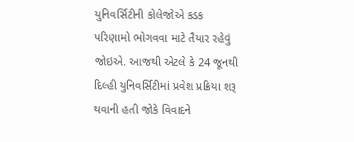યુનિવર્સિટીની કોલેજોએ કડક પરિણામો ભોગવવા માટે તૈયાર રહેવું જોઇએ. આજથી એટલે કે 24 જૂનથી દિલ્હી યુનિવર્સિટીમાં પ્રવેશ પ્રક્રિયા શરૂ થવાની હતી જોકે વિવાદને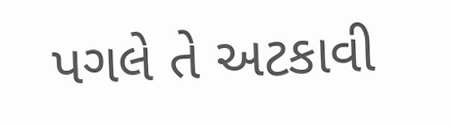પગલે તે અટકાવી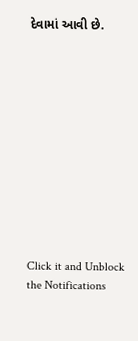દેવામાં આવી છે.












Click it and Unblock the Notifications